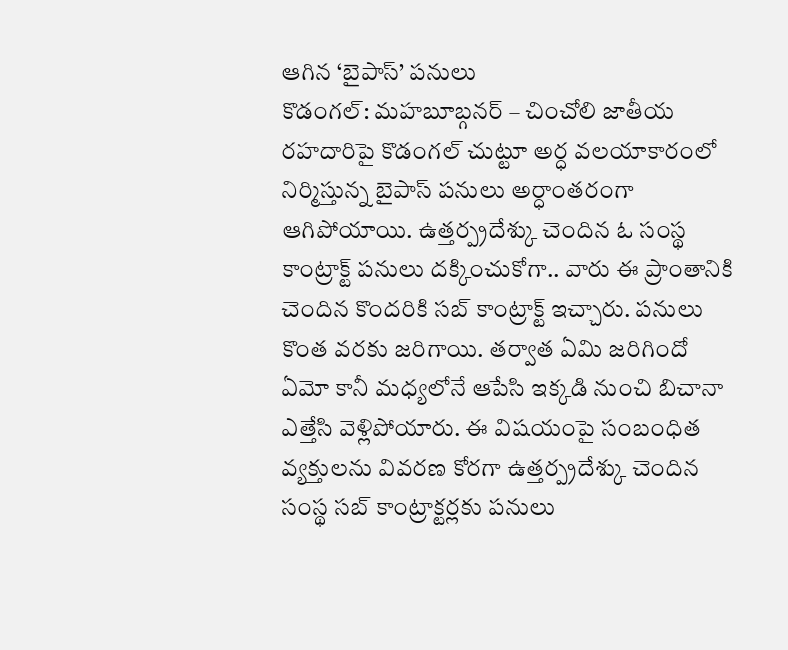ఆగిన ‘బైపాస్’ పనులు
కొడంగల్: మహబూబ్గనర్ – చించోలి జాతీయ రహదారిపై కొడంగల్ చుట్టూ అర్ధ వలయాకారంలో నిర్మిస్తున్న బైపాస్ పనులు అర్ధాంతరంగా ఆగిపోయాయి. ఉత్తర్ప్రదేశ్కు చెందిన ఓ సంస్థ కాంట్రాక్ట్ పనులు దక్కించుకోగా.. వారు ఈ ప్రాంతానికి చెందిన కొందరికి సబ్ కాంట్రాక్ట్ ఇచ్చారు. పనులు కొంత వరకు జరిగాయి. తర్వాత ఏమి జరిగిందో ఏమో కానీ మధ్యలోనే ఆపేసి ఇక్కడి నుంచి బిచానా ఎత్తేసి వెళ్లిపోయారు. ఈ విషయంపై సంబంధిత వ్యక్తులను వివరణ కోరగా ఉత్తర్ప్రదేశ్కు చెందిన సంస్థ సబ్ కాంట్రాక్టర్లకు పనులు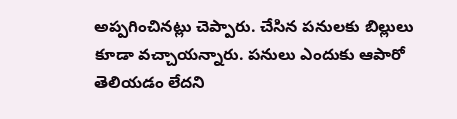అప్పగించినట్లు చెప్పారు. చేసిన పనులకు బిల్లులు కూడా వచ్చాయన్నారు. పనులు ఎందుకు ఆపారో తెలియడం లేదని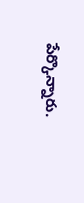పేర్కొన్నారు.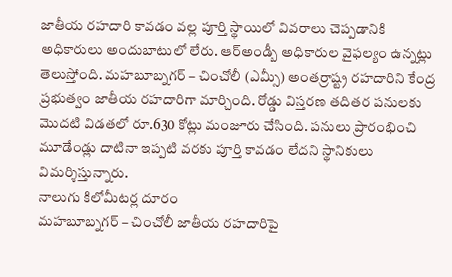జాతీయ రహదారి కావడం వల్ల పూర్తి స్థాయిలో వివరాలు చెప్పడానికి అధికారులు అందుబాటులో లేరు. ఆర్అండ్బీ అధికారుల వైఫల్యం ఉన్నట్లు తెలుస్తోంది. మహబూబ్నగర్ – చించోలీ (ఎమ్సీ) అంతర్రాష్ట్ర రహదారిని కేంద్ర ప్రభుత్వం జాతీయ రహదారిగా మార్చింది. రోడ్డు విస్తరణ తదితర పనులకు మొదటి విడతలో రూ.630 కోట్లు మంజూరు చేసింది. పనులు ప్రారంభించి మూడేండ్లు దాటినా ఇప్పటి వరకు పూర్తి కావడం లేదని స్థానికులు విమర్శిస్తున్నారు.
నాలుగు కిలోమీటర్ల దూరం
మహబూబ్నగర్ – చించోలీ జాతీయ రహదారిపై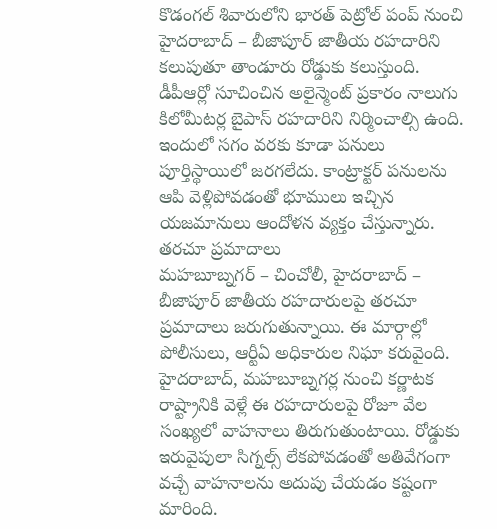కొడంగల్ శివారులోని భారత్ పెట్రోల్ పంప్ నుంచి హైదరాబాద్ – బీజాపూర్ జాతీయ రహదారిని కలుపుతూ తాండూరు రోడ్డుకు కలుస్తుంది. డీపీఆర్లో సూచించిన అలైన్మెంట్ ప్రకారం నాలుగు కిలోమీటర్ల బైపాస్ రహదారిని నిర్మించాల్సి ఉంది. ఇందులో సగం వరకు కూడా పనులు పూర్తిస్థాయిలో జరగలేదు. కాంట్రాక్టర్ పనులను ఆపి వెళ్లిపోవడంతో భూములు ఇచ్చిన యజమానులు ఆందోళన వ్యక్తం చేస్తున్నారు.
తరచూ ప్రమాదాలు
మహబూబ్నగర్ – చించోలీ, హైదరాబాద్ – బీజాపూర్ జాతీయ రహదారులపై తరచూ ప్రమాదాలు జరుగుతున్నాయి. ఈ మార్గాల్లో పోలీసులు, ఆర్టీఏ అధికారుల నిఘా కరువైంది. హైదరాబాద్, మహబూబ్నగర్ల నుంచి కర్ణాటక రాష్ట్రానికి వెళ్లే ఈ రహదారులపై రోజూ వేల సంఖ్యలో వాహనాలు తిరుగుతుంటాయి. రోడ్డుకు ఇరువైపులా సిగ్నల్స్ లేకపోవడంతో అతివేగంగా వచ్చే వాహనాలను అదుపు చేయడం కష్టంగా మారింది.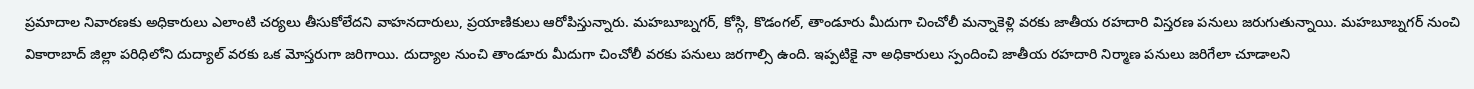ప్రమాదాల నివారణకు అధికారులు ఎలాంటి చర్యలు తీసుకోలేదని వాహనదారులు, ప్రయాణికులు ఆరోపిస్తున్నారు. మహబూబ్నగర్, కోస్గి, కొడంగల్, తాండూరు మీదుగా చించోలీ మన్నాకెళ్లి వరకు జాతీయ రహదారి విస్తరణ పనులు జరుగుతున్నాయి. మహబూబ్నగర్ నుంచి వికారాబాద్ జిల్లా పరిధిలోని దుద్యాల్ వరకు ఒక మోస్తరుగా జరిగాయి. దుద్యాల నుంచి తాండూరు మీదుగా చించోలీ వరకు పనులు జరగాల్సి ఉంది. ఇప్పటికై నా అధికారులు స్పందించి జాతీయ రహదారి నిర్మాణ పనులు జరిగేలా చూడాలని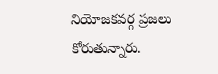నియోజకవర్గ ప్రజలు కోరుతున్నారు.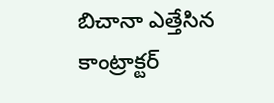బిచానా ఎత్తేసిన కాంట్రాక్టర్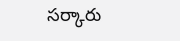సర్కారు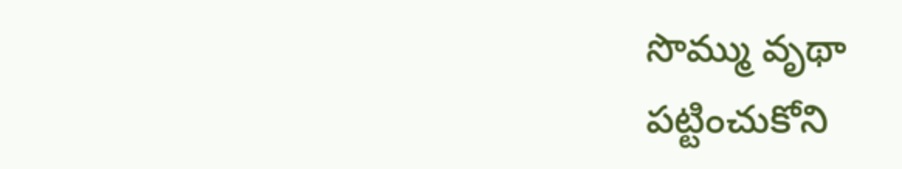సొమ్ము వృథా
పట్టించుకోని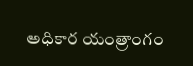అధికార యంత్రాంగం